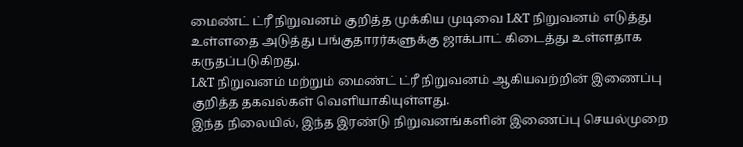மைண்ட் ட்ரீ நிறுவனம் குறித்த முக்கிய முடிவை L&T நிறுவனம் எடுத்து உள்ளதை அடுத்து பங்குதாரர்களுக்கு ஜாக்பாட் கிடைத்து உள்ளதாக கருதப்படுகிறது.
L&T நிறுவனம் மற்றும் மைண்ட் ட்ரீ நிறுவனம் ஆகியவற்றின் இணைப்பு குறித்த தகவல்கள் வெளியாகியுள்ளது.
இந்த நிலையில், இந்த இரண்டு நிறுவனங்களின் இணைப்பு செயல்முறை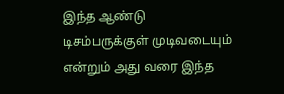இந்த ஆண்டு டிசம்பருக்குள் முடிவடையும் என்றும் அது வரை இந்த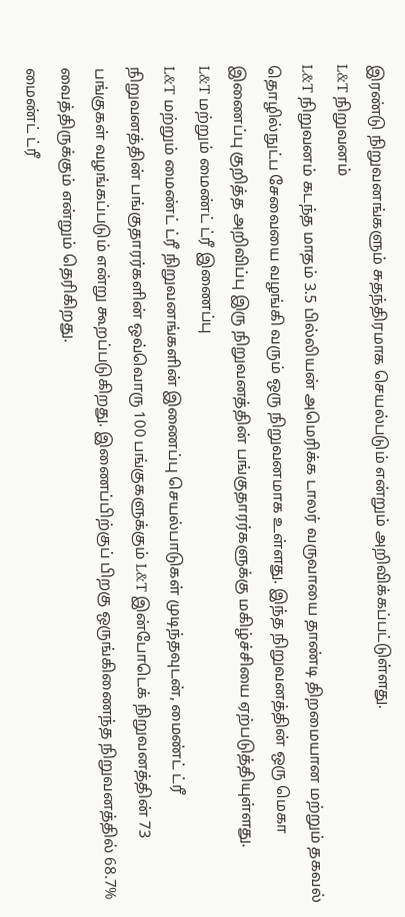இரண்டு நிறுவனங்களும் சுதந்திரமாக செயல்படும் என்றும் அறிவிக்கப்பட்டுள்ளது.
L&T நிறுவனம்
L&T நிறுவனம் கடந்த மாதம் 3.5 பில்லியன் அமெரிக்க டாலர் வருவாயை தாண்டி திறமையான மற்றும் தகவல் தொழில்நுட்ப சேவையை வழங்கி வரும் ஒரு நிறுவனமாக உள்ளது. இந்த நிறுவனத்தின் ஒரு மெகா இணைப்பு குறித்த அறிவிப்பு இரு நிறுவனத்தின் பங்குதாரர்களுக்கு மகிழ்ச்சியை ஏற்படுத்தியுள்ளது.
L&T மற்றும் மைண்ட் ட்ரீ இணைப்பு
L&T மற்றும் மைண்ட் ட்ரீ நிறுவனங்களின் இணைப்பு செயல்பாடுகள் முடிந்தவுடன், மைண்ட் ட்ரீ நிறுவனத்தின் பங்குதாரர்களின் ஒவ்வொரு 100 பங்குகளுக்கும் L&T இன்போடெக் நிறுவனத்தின் 73 பங்குகள் வழங்கப்படும் என்று கூறப்படுகிறது. இணைப்பிற்குப் பிறகு ஒருங்கிணைந்த நிறுவனத்தில் 68.7% வைத்திருக்கும் என்றும் தெரிகிறது.
மைண்ட் ட்ரீ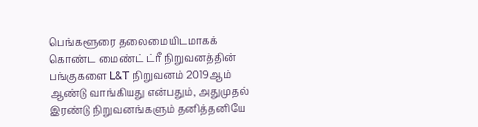பெங்களூரை தலைமையிடமாகக் கொண்ட மைண்ட் ட்ரீ நிறுவனத்தின் பங்குகளை L&T நிறுவனம் 2019ஆம் ஆண்டு வாங்கியது என்பதும், அதுமுதல் இரண்டு நிறுவனங்களும் தனித்தனியே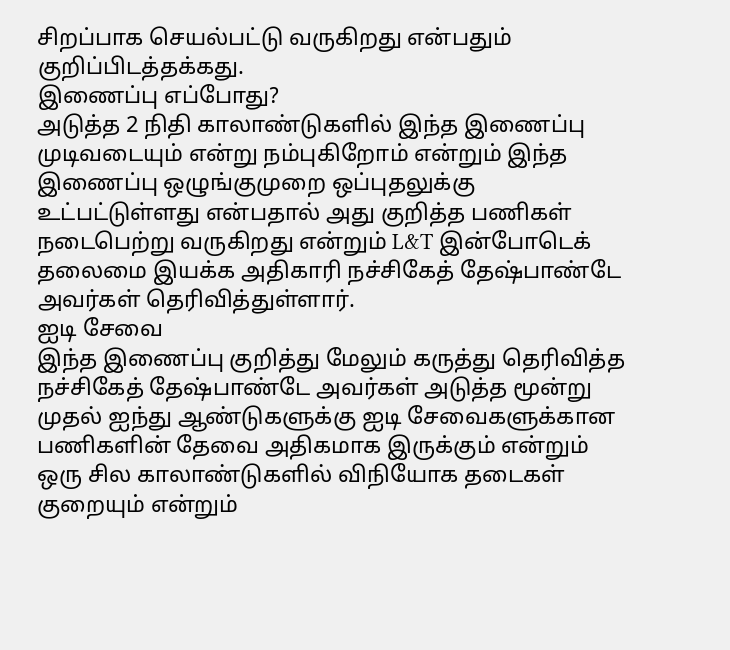சிறப்பாக செயல்பட்டு வருகிறது என்பதும் குறிப்பிடத்தக்கது.
இணைப்பு எப்போது?
அடுத்த 2 நிதி காலாண்டுகளில் இந்த இணைப்பு முடிவடையும் என்று நம்புகிறோம் என்றும் இந்த இணைப்பு ஒழுங்குமுறை ஒப்புதலுக்கு உட்பட்டுள்ளது என்பதால் அது குறித்த பணிகள் நடைபெற்று வருகிறது என்றும் L&T இன்போடெக் தலைமை இயக்க அதிகாரி நச்சிகேத் தேஷ்பாண்டே அவர்கள் தெரிவித்துள்ளார்.
ஐடி சேவை
இந்த இணைப்பு குறித்து மேலும் கருத்து தெரிவித்த நச்சிகேத் தேஷ்பாண்டே அவர்கள் அடுத்த மூன்று முதல் ஐந்து ஆண்டுகளுக்கு ஐடி சேவைகளுக்கான பணிகளின் தேவை அதிகமாக இருக்கும் என்றும் ஒரு சில காலாண்டுகளில் விநியோக தடைகள் குறையும் என்றும்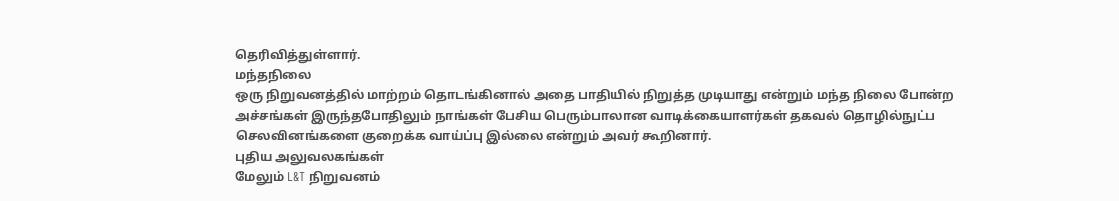தெரிவித்துள்ளார்.
மந்தநிலை
ஒரு நிறுவனத்தில் மாற்றம் தொடங்கினால் அதை பாதியில் நிறுத்த முடியாது என்றும் மந்த நிலை போன்ற அச்சங்கள் இருந்தபோதிலும் நாங்கள் பேசிய பெரும்பாலான வாடிக்கையாளர்கள் தகவல் தொழில்நுட்ப செலவினங்களை குறைக்க வாய்ப்பு இல்லை என்றும் அவர் கூறினார்.
புதிய அலுவலகங்கள்
மேலும் L&T நிறுவனம்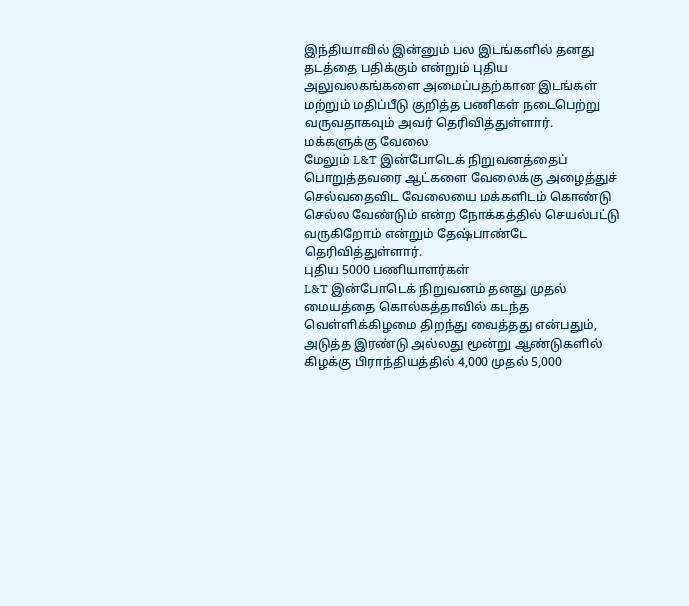இந்தியாவில் இன்னும் பல இடங்களில் தனது தடத்தை பதிக்கும் என்றும் புதிய அலுவலகங்களை அமைப்பதற்கான இடங்கள் மற்றும் மதிப்பீடு குறித்த பணிகள் நடைபெற்று வருவதாகவும் அவர் தெரிவித்துள்ளார்.
மக்களுக்கு வேலை
மேலும் L&T இன்போடெக் நிறுவனத்தைப் பொறுத்தவரை ஆட்களை வேலைக்கு அழைத்துச் செல்வதைவிட வேலையை மக்களிடம் கொண்டு செல்ல வேண்டும் என்ற நோக்கத்தில் செயல்பட்டு வருகிறோம் என்றும் தேஷ்பாண்டே தெரிவித்துள்ளார்.
புதிய 5000 பணியாளர்கள்
L&T இன்போடெக் நிறுவனம் தனது முதல் மையத்தை கொல்கத்தாவில் கடந்த வெள்ளிக்கிழமை திறந்து வைத்தது என்பதும், அடுத்த இரண்டு அல்லது மூன்று ஆண்டுகளில் கிழக்கு பிராந்தியத்தில் 4,000 முதல் 5,000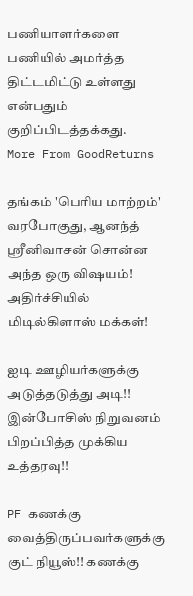பணியாளர்களை பணியில் அமர்த்த திட்டமிட்டு உள்ளது என்பதும் குறிப்பிடத்தக்கது.
More From GoodReturns

தங்கம் 'பெரிய மாற்றம்' வரபோகுது, ஆனந்த் ஸ்ரீனிவாசன் சொன்ன அந்த ஒரு விஷயம்! அதிர்ச்சியில் மிடில்கிளாஸ் மக்கள்!

ஐடி ஊழியர்களுக்கு அடுத்தடுத்து அடி!! இன்போசிஸ் நிறுவனம் பிறப்பித்த முக்கிய உத்தரவு!!

PF கணக்கு வைத்திருப்பவர்களுக்கு குட் நியூஸ்!! கணக்கு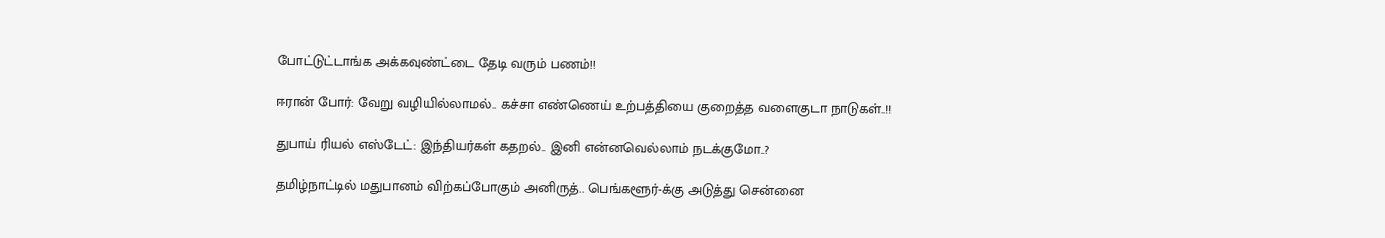போட்டுட்டாங்க அக்கவுண்ட்டை தேடி வரும் பணம்!!

ஈரான் போர்: வேறு வழியில்லாமல்.. கச்சா எண்ணெய் உற்பத்தியை குறைத்த வளைகுடா நாடுகள்..!!

துபாய் ரியல் எஸ்டேட்: இந்தியர்கள் கதறல்.. இனி என்னவெல்லாம் நடக்குமோ..?

தமிழ்நாட்டில் மதுபானம் விற்கப்போகும் அனிருத்.. பெங்களூர்-க்கு அடுத்து சென்னை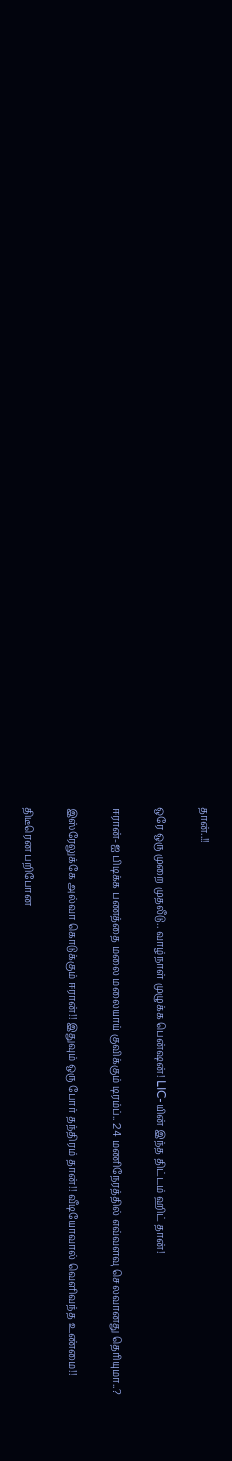தான்..!!

ஒரே ஒரு முறை முதலீடு.. வாழ்நாள் முழுக்க பென்ஷன்! LIC-யின் இந்த திட்டம் ஹிட் தான்!

ஈரான்-ஐ பிடிக்க பணத்தை மலை மலையாய் குவிக்கும் டிரம்ப்.. 24 மணிநேரத்தில் எவ்வளவு செலவானது தெரியுமா..?

இஸ்ரேலுக்கே அல்வா கொடுக்கும் ஈரான்!! இதுவும் ஒரு போர் தந்திரம் தான்!! வீடியோவால் வெளிவந்த உண்மை!!

திடீரென பறிபோன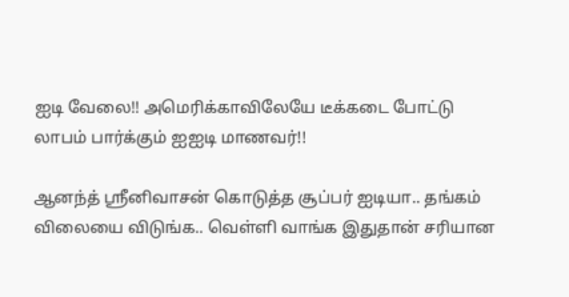ஐடி வேலை!! அமெரிக்காவிலேயே டீக்கடை போட்டு லாபம் பார்க்கும் ஐஐடி மாணவர்!!

ஆனந்த் ஸ்ரீனிவாசன் கொடுத்த சூப்பர் ஐடியா.. தங்கம் விலையை விடுங்க.. வெள்ளி வாங்க இதுதான் சரியான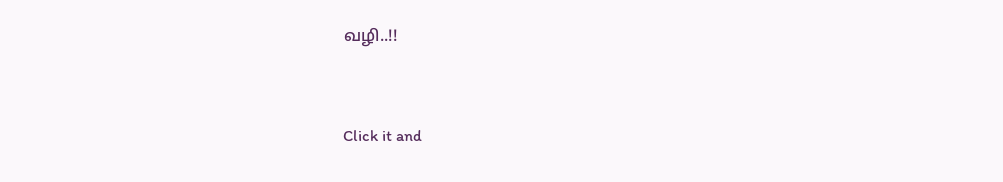வழி..!!



Click it and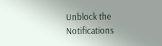Unblock the Notifications